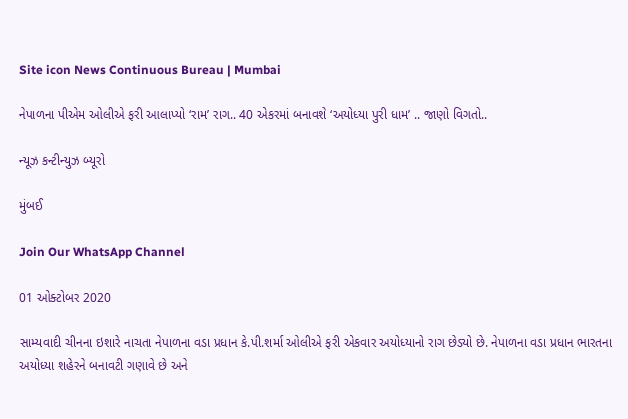Site icon News Continuous Bureau | Mumbai

નેપાળના પીએમ ઓલીએ ફરી આલાપ્યો ‘રામ’ રાગ.. 40 એકરમાં બનાવશે ‘અયોધ્યા પુરી ધામ’ .. જાણો વિગતો..

ન્યૂઝ કન્ટીન્યુઝ બ્યૂરો

મુંબઈ

Join Our WhatsApp Channel

01 ઓક્ટોબર 2020

સામ્યવાદી ચીનના ઇશારે નાચતા નેપાળના વડા પ્રધાન કે.પી.શર્મા ઓલીએ ફરી એકવાર અયોધ્યાનો રાગ છેડ્યો છે. નેપાળના વડા પ્રધાન ભારતના અયોધ્યા શહેરને બનાવટી ગણાવે છે અને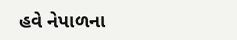હવે નેપાળના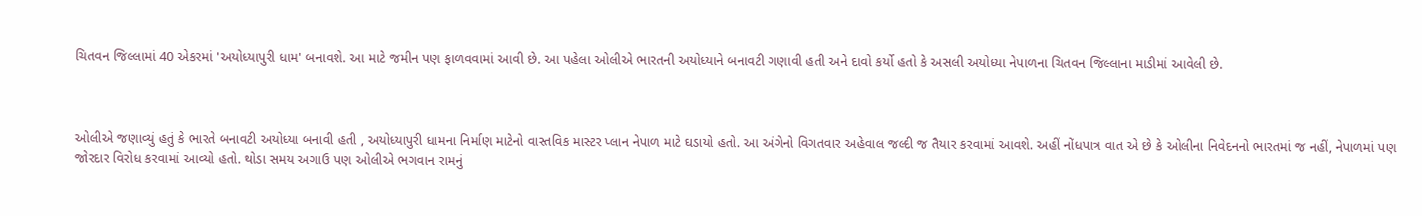ચિતવન જિલ્લામાં 40 એકરમાં 'અયોધ્યાપુરી ધામ' બનાવશે. આ માટે જમીન પણ ફાળવવામાં આવી છે. આ પહેલા ઓલીએ ભારતની અયોધ્યાને બનાવટી ગણાવી હતી અને દાવો કર્યો હતો કે અસલી અયોધ્યા નેપાળના ચિતવન જિલ્લાના માડીમાં આવેલી છે.



ઓલીએ જણાવ્યું હતું કે ભારતે બનાવટી અયોધ્યા બનાવી હતી , અયોધ્યાપુરી ધામના નિર્માણ માટેનો વાસ્તવિક માસ્ટર પ્લાન નેપાળ માટે ઘડાયો હતો. આ અંગેનો વિગતવાર અહેવાલ જલ્દી જ તૈયાર કરવામાં આવશે. અહીં નોંધપાત્ર વાત એ છે કે ઓલીના નિવેદનનો ભારતમાં જ નહીં, નેપાળમાં પણ જોરદાર વિરોધ કરવામાં આવ્યો હતો. થોડા સમય અગાઉ પણ ઓલીએ ભગવાન રામનું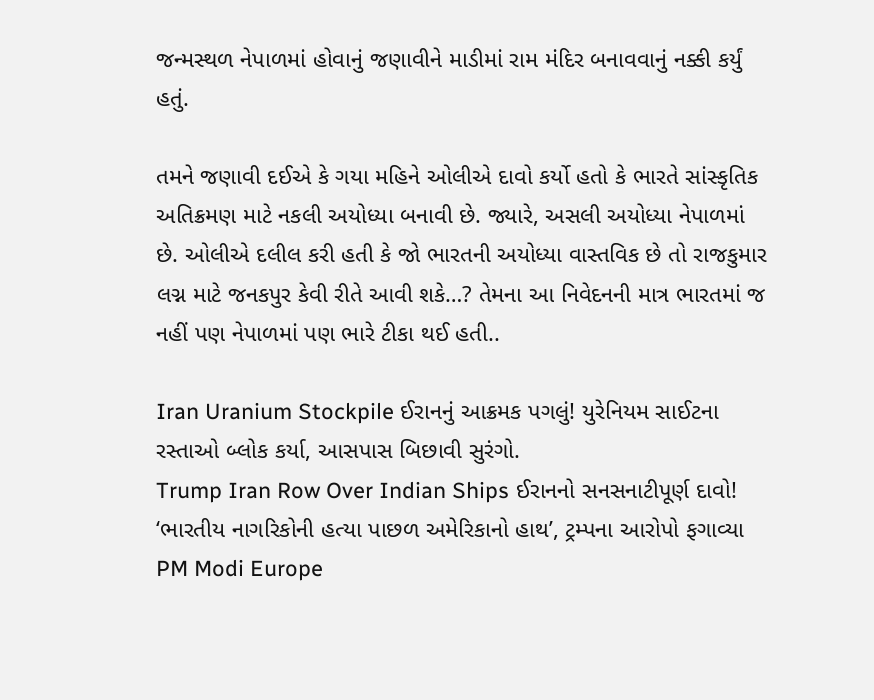જન્મસ્થળ નેપાળમાં હોવાનું જણાવીને માડીમાં રામ મંદિર બનાવવાનું નક્કી કર્યું હતું.

તમને જણાવી દઈએ કે ગયા મહિને ઓલીએ દાવો કર્યો હતો કે ભારતે સાંસ્કૃતિક અતિક્રમણ માટે નકલી અયોધ્યા બનાવી છે. જ્યારે, અસલી અયોધ્યા નેપાળમાં છે. ઓલીએ દલીલ કરી હતી કે જો ભારતની અયોધ્યા વાસ્તવિક છે તો રાજકુમાર લગ્ન માટે જનકપુર કેવી રીતે આવી શકે…? તેમના આ નિવેદનની માત્ર ભારતમાં જ નહીં પણ નેપાળમાં પણ ભારે ટીકા થઈ હતી..

Iran Uranium Stockpile ઈરાનનું આક્રમક પગલું! યુરેનિયમ સાઈટના રસ્તાઓ બ્લોક કર્યા, આસપાસ બિછાવી સુરંગો.
Trump Iran Row Over Indian Ships ઈરાનનો સનસનાટીપૂર્ણ દાવો! ‘ભારતીય નાગરિકોની હત્યા પાછળ અમેરિકાનો હાથ’, ટ્રમ્પના આરોપો ફગાવ્યા
PM Modi Europe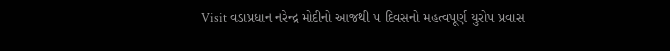Visit વડાપ્રધાન નરેન્દ્ર મોદીનો આજથી ૫ દિવસનો મહત્વપૂર્ણ યુરોપ પ્રવાસ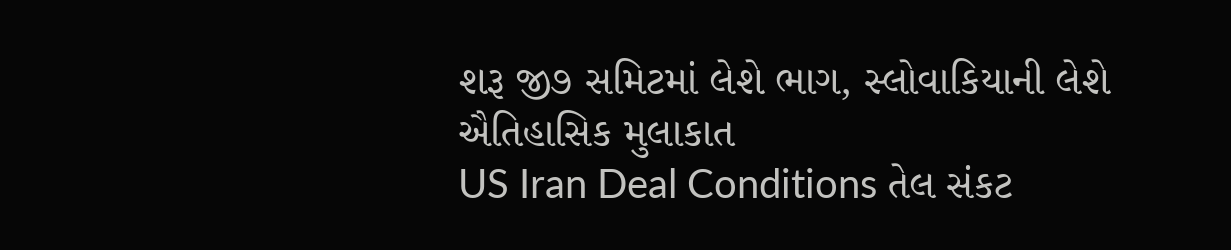શરૂ જી૭ સમિટમાં લેશે ભાગ, સ્લોવાકિયાની લેશે ઐતિહાસિક મુલાકાત
US Iran Deal Conditions તેલ સંકટ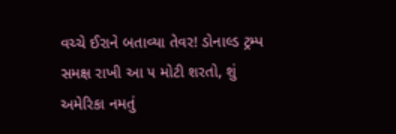વચ્ચે ઈરાને બતાવ્યા તેવર! ડોનાલ્ડ ટ્રમ્પ સમક્ષ રાખી આ ૫ મોટી શરતો, શું અમેરિકા નમતું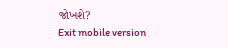જોખશે?
Exit mobile version